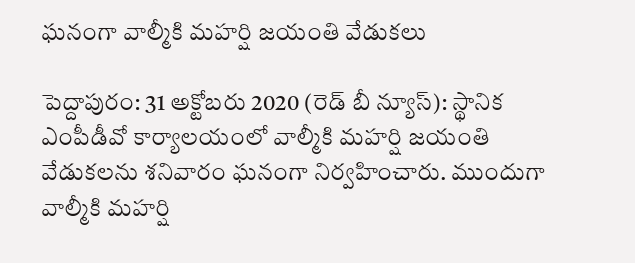ఘనంగా వాల్మీకి మహర్షి జయంతి వేడుకలు

పెద్దాపురం: 31 అక్టోబరు 2020 (రెడ్ బీ న్యూస్): స్థానిక ఎంపీడీవో కార్యాలయంలో వాల్మీకి మహర్షి జయంతి వేడుకలను శనివారం ఘనంగా నిర్వహించారు. ముందుగా వాల్మీకి మహర్షి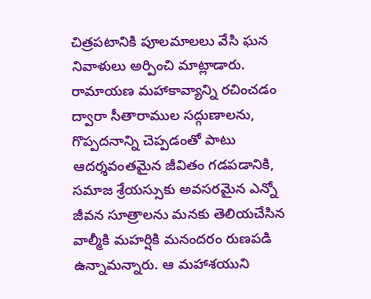చిత్రపటానికి పూలమాలలు వేసి ఘన నివాళులు అర్పించి మాట్లాడారు. రామాయణ మహాకావ్యాన్ని రచించడం ద్వారా సీతారాముల సద్గుణాలను, గొప్పదనాన్ని చెప్పడంతో పాటు ఆదర్శవంతమైన జీవితం గడపడానికి, సమాజ శ్రేయస్సుకు అవసరమైన ఎన్నో జీవన సూత్రాలను మనకు తెలియచేసిన వాల్మీకి మహర్షికి మనందరం రుణపడి ఉన్నామన్నారు. ఆ మహాశయుని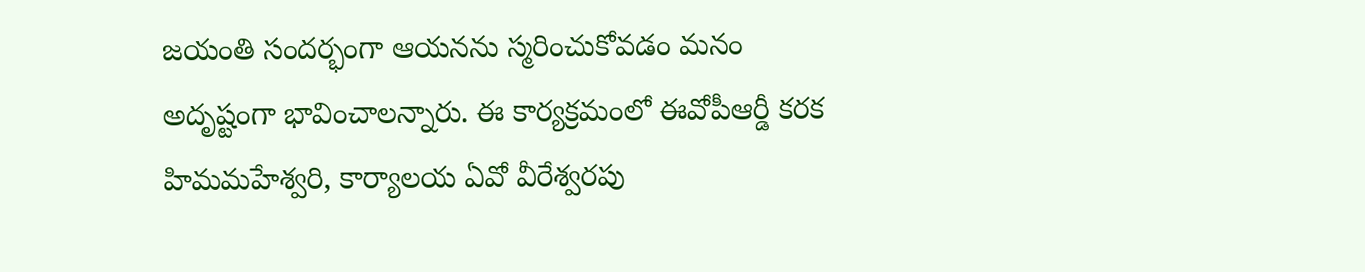జయంతి సందర్భంగా ఆయనను స్మరించుకోవడం మనం అదృష్టంగా భావించాలన్నారు. ఈ కార్యక్రమంలో ఈవోపీఆర్డీ కరక హిమమహేశ్వరి, కార్యాలయ ఏవో వీరేశ్వరపు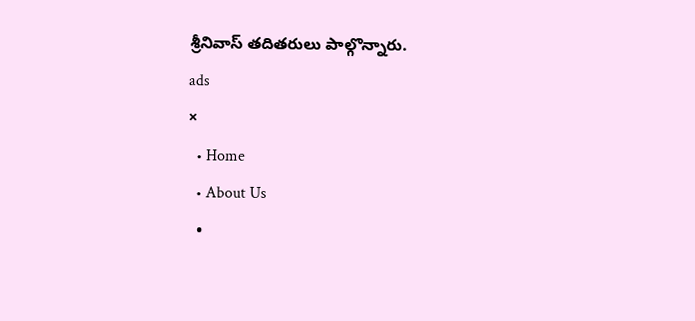శ్రీనివాస్ తదితరులు పాల్గొన్నారు.
ads
×
  • Home
  • About Us
  •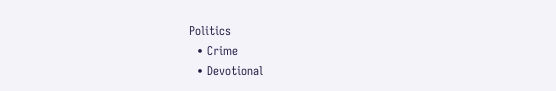Politics
  • Crime
  • Devotional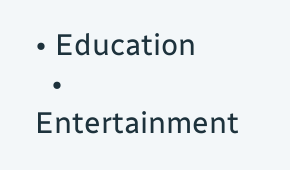• Education
  • Entertainment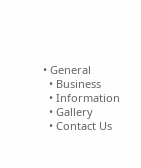• General
  • Business
  • Information
  • Gallery
  • Contact Us